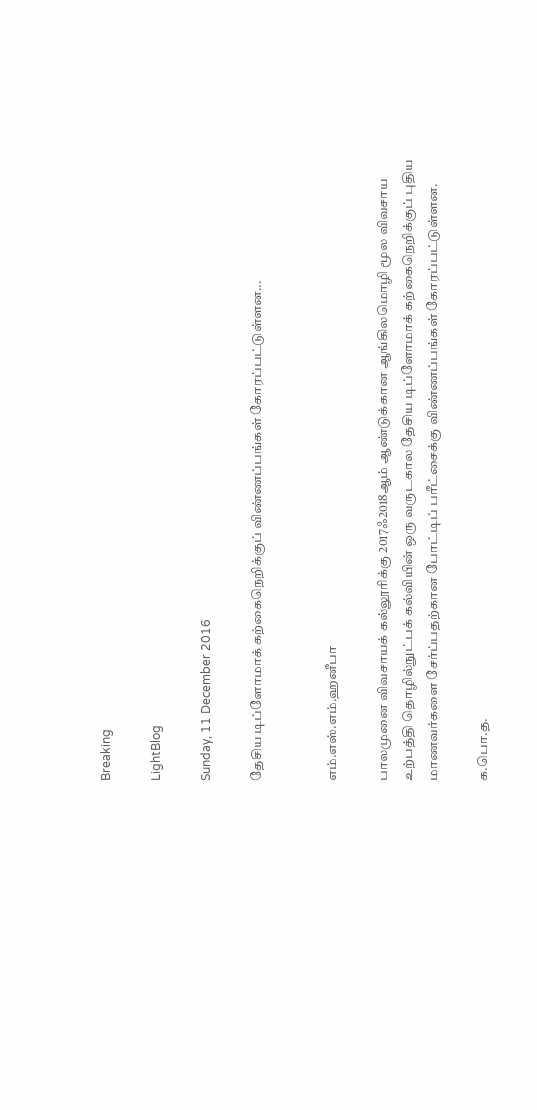Breaking

LightBlog

Sunday, 11 December 2016

தேசிய டிப்ளோமாக் கற்கைநெறிக்குப் விண்ணப்பங்கள் கோரப்பட்டுள்ளன...


எம்.எஸ்.எம்.ஹனீபா

பாலமுனை விவசாயக் கல்லூரிக்கு 2017ஃ2018ஆம் ஆண்டுக்கான ஆங்கிலமொழி மூல விவசாய உற்பத்தி தொழில்நுட்பக் கல்வியின் ஒரு வருடகால தேசிய டிப்ளோமாக் கற்கைநெறிக்குப் புதிய மாணவர்களை சேர்ப்பதற்கான போட்டிப் பரீட்சைக்கு விண்ணப்பங்கள் கோரப்பட்டுள்ளன.

க.பொ.த.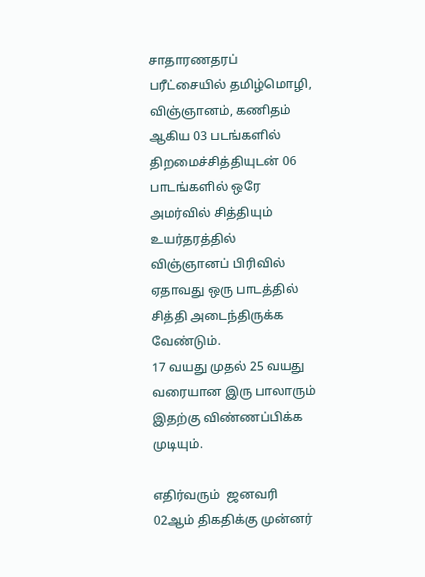சாதாரணதரப் பரீட்சையில் தமிழ்மொழி, விஞ்ஞானம், கணிதம் ஆகிய 03 படங்களில் திறமைச்சித்தியுடன் 06 பாடங்களில் ஒரே அமர்வில் சித்தியும் உயர்தரத்தில் விஞ்ஞானப் பிரிவில் ஏதாவது ஒரு பாடத்தில் சித்தி அடைந்திருக்க வேண்டும்.
17 வயது முதல் 25 வயது வரையான இரு பாலாரும் இதற்கு விண்ணப்பிக்க முடியும்.

எதிர்வரும்  ஜனவரி  02ஆம் திகதிக்கு முன்னர்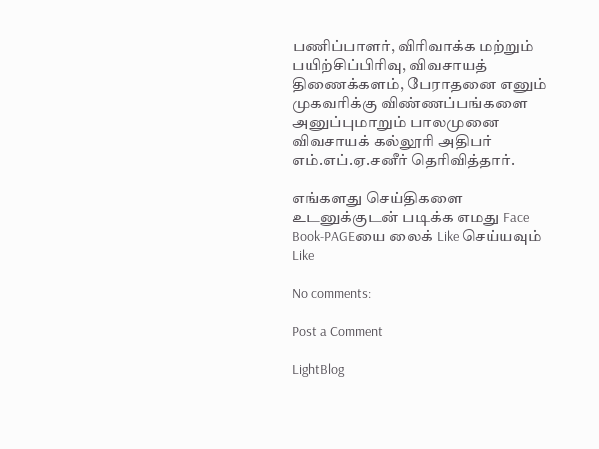பணிப்பாளர், விரிவாக்க மற்றும் பயிற்சிப்பிரிவு, விவசாயத் திணைக்களம், பேராதனை எனும் முகவரிக்கு விண்ணப்பங்களை அனுப்புமாறும் பாலமுனை விவசாயக் கல்லூரி அதிபர் எம்.எப்.ஏ.சனீர் தெரிவித்தார்.

எங்களது செய்திகளை உடனுக்குடன் படிக்க எமது Face Book-PAGEயை லைக் Like செய்யவும்
Like

No comments:

Post a Comment

LightBlog